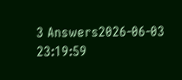3 Answers2026-06-03 23:19:59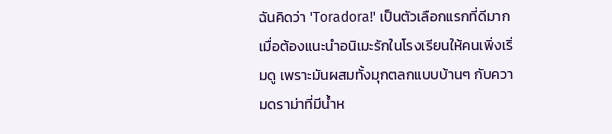ฉันคิดว่า 'Toradora!' เป็นตัวเลือกแรกที่ดีมากเมื่อต้องแนะนำอนิเมะรักในโรงเรียนให้คนเพิ่งเริ่มดู เพราะมันผสมทั้งมุกตลกแบบบ้านๆ กับความดราม่าที่มีน้ำห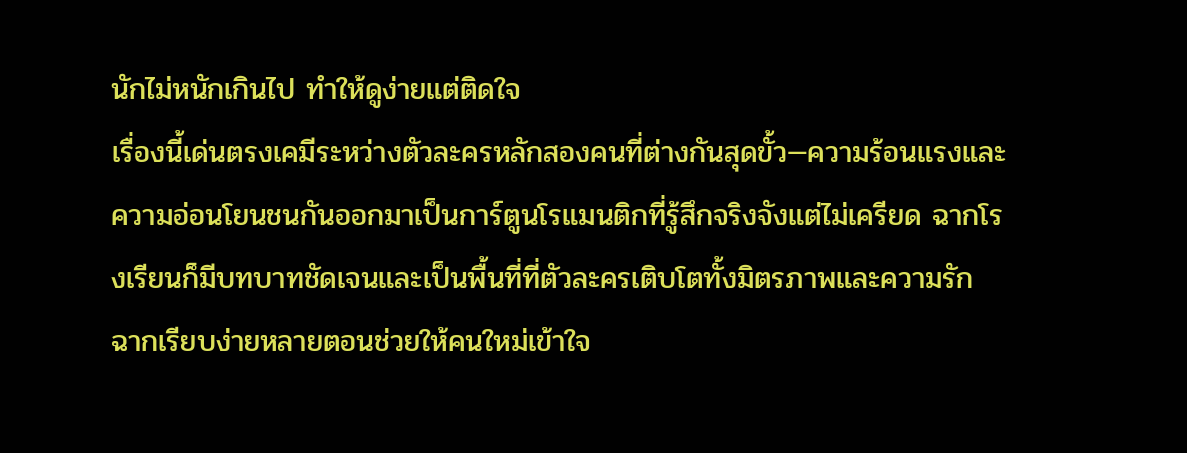นักไม่หนักเกินไป ทำให้ดูง่ายแต่ติดใจ
เรื่องนี้เด่นตรงเคมีระหว่างตัวละครหลักสองคนที่ต่างกันสุดขั้ว—ความร้อนแรงและความอ่อนโยนชนกันออกมาเป็นการ์ตูนโรแมนติกที่รู้สึกจริงจังแต่ไม่เครียด ฉากโรงเรียนก็มีบทบาทชัดเจนและเป็นพื้นที่ที่ตัวละครเติบโตทั้งมิตรภาพและความรัก ฉากเรียบง่ายหลายตอนช่วยให้คนใหม่เข้าใจ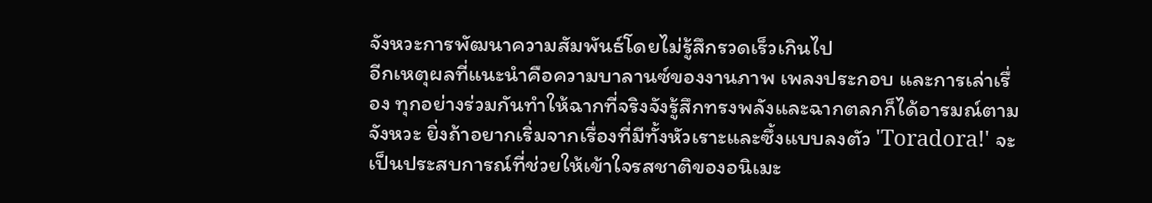จังหวะการพัฒนาความสัมพันธ์โดยไม่รู้สึกรวดเร็วเกินไป
อีกเหตุผลที่แนะนำคือความบาลานซ์ของงานภาพ เพลงประกอบ และการเล่าเรื่อง ทุกอย่างร่วมกันทำให้ฉากที่จริงจังรู้สึกทรงพลังและฉากตลกก็ได้อารมณ์ตามจังหวะ ยิ่งถ้าอยากเริ่มจากเรื่องที่มีทั้งหัวเราะและซึ้งแบบลงตัว 'Toradora!' จะเป็นประสบการณ์ที่ช่วยให้เข้าใจรสชาติของอนิเมะ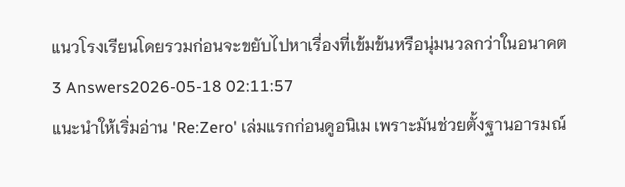แนวโรงเรียนโดยรวมก่อนจะขยับไปหาเรื่องที่เข้มข้นหรือนุ่มนวลกว่าในอนาคต
3 Answers2026-05-18 02:11:57
แนะนำให้เริ่มอ่าน 'Re:Zero' เล่มแรกก่อนดูอนิเม เพราะมันช่วยตั้งฐานอารมณ์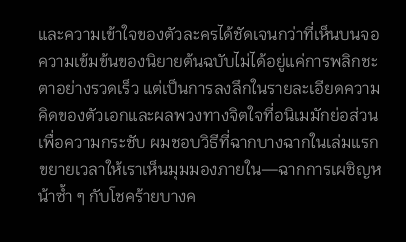และความเข้าใจของตัวละครได้ชัดเจนกว่าที่เห็นบนจอ
ความเข้มข้นของนิยายต้นฉบับไม่ได้อยู่แค่การพลิกชะตาอย่างรวดเร็ว แต่เป็นการลงลึกในรายละเอียดความคิดของตัวเอกและผลพวงทางจิตใจที่อนิเมมักย่อส่วนเพื่อความกระชับ ผมชอบวิธีที่ฉากบางฉากในเล่มแรกขยายเวลาให้เราเห็นมุมมองภายใน—ฉากการเผชิญหน้าซ้ำ ๆ กับโชคร้ายบางค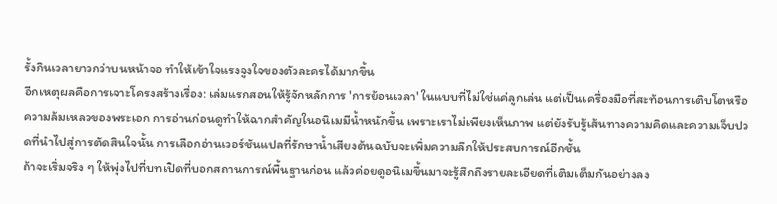รั้งกินเวลายาวกว่าบนหน้าจอ ทำให้เข้าใจแรงจูงใจของตัวละครได้มากขึ้น
อีกเหตุผลคือการเจาะโครงสร้างเรื่อง: เล่มแรกสอนให้รู้จักหลักการ 'การย้อนเวลา' ในแบบที่ไม่ใช่แค่ลูกเล่น แต่เป็นเครื่องมือที่สะท้อนการเติบโตหรือความล้มเหลวของพระเอก การอ่านก่อนดูทำให้ฉากสำคัญในอนิเมมีน้ำหนักขึ้น เพราะเราไม่เพียงเห็นภาพ แต่ยังรับรู้เส้นทางความคิดและความเจ็บปวดที่นำไปสู่การตัดสินใจนั้น การเลือกอ่านเวอร์ชันแปลที่รักษาน้ำเสียงต้นฉบับจะเพิ่มความลึกให้ประสบการณ์อีกชั้น
ถ้าจะเริ่มจริง ๆ ให้พุ่งไปที่บทเปิดที่บอกสถานการณ์พื้นฐานก่อน แล้วค่อยดูอนิเมขึ้นมาจะรู้สึกถึงรายละเอียดที่เติมเต็มกันอย่างลง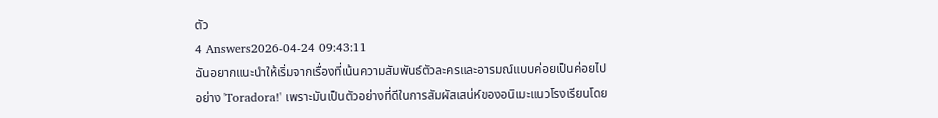ตัว
4 Answers2026-04-24 09:43:11
ฉันอยากแนะนำให้เริ่มจากเรื่องที่เน้นความสัมพันธ์ตัวละครและอารมณ์แบบค่อยเป็นค่อยไป อย่าง 'Toradora!' เพราะมันเป็นตัวอย่างที่ดีในการสัมผัสเสน่ห์ของอนิเมะแนวโรงเรียนโดย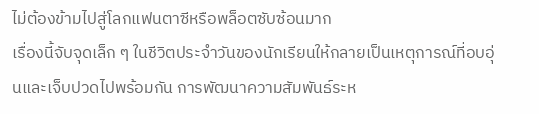ไม่ต้องข้ามไปสู่โลกแฟนตาซีหรือพล็อตซับซ้อนมาก
เรื่องนี้จับจุดเล็ก ๆ ในชีวิตประจำวันของนักเรียนให้กลายเป็นเหตุการณ์ที่อบอุ่นและเจ็บปวดไปพร้อมกัน การพัฒนาความสัมพันธ์ระห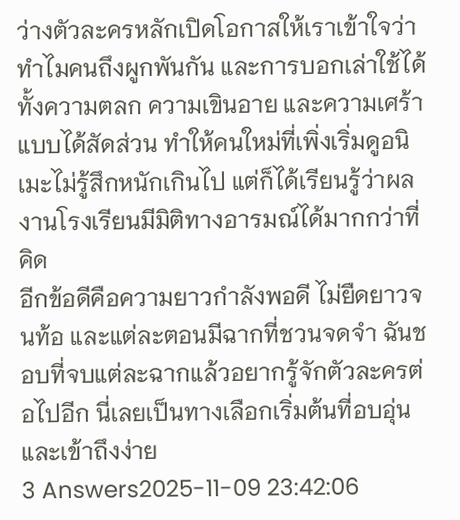ว่างตัวละครหลักเปิดโอกาสให้เราเข้าใจว่าทำไมคนถึงผูกพันกัน และการบอกเล่าใช้ได้ทั้งความตลก ความเขินอาย และความเศร้าแบบได้สัดส่วน ทำให้คนใหม่ที่เพิ่งเริ่มดูอนิเมะไม่รู้สึกหนักเกินไป แต่ก็ได้เรียนรู้ว่าผลงานโรงเรียนมีมิติทางอารมณ์ได้มากกว่าที่คิด
อีกข้อดีคือความยาวกำลังพอดี ไม่ยืดยาวจนท้อ และแต่ละตอนมีฉากที่ชวนจดจำ ฉันชอบที่จบแต่ละฉากแล้วอยากรู้จักตัวละครต่อไปอีก นี่เลยเป็นทางเลือกเริ่มต้นที่อบอุ่นและเข้าถึงง่าย
3 Answers2025-11-09 23:42:06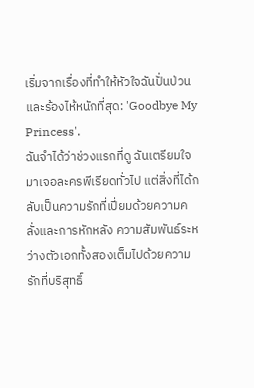เริ่มจากเรื่องที่ทำให้หัวใจฉันปั่นป่วนและร้องไห้หนักที่สุด: 'Goodbye My Princess'.
ฉันจำได้ว่าช่วงแรกที่ดู ฉันเตรียมใจมาเจอละครพีเรียดทั่วไป แต่สิ่งที่ได้กลับเป็นความรักที่เปี่ยมด้วยความคลั่งและการหักหลัง ความสัมพันธ์ระหว่างตัวเอกทั้งสองเต็มไปด้วยความรักที่บริสุทธิ์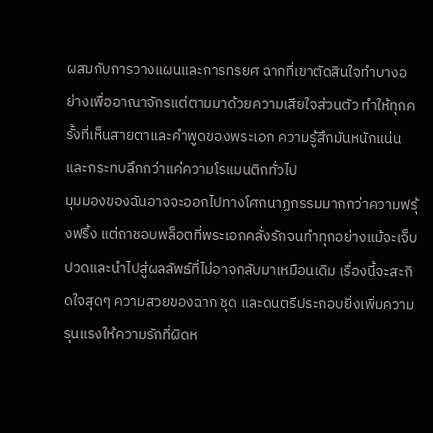ผสมกับการวางแผนและการทรยศ ฉากที่เขาตัดสินใจทำบางอย่างเพื่ออาณาจักรแต่ตามมาด้วยความเสียใจส่วนตัว ทำให้ทุกครั้งที่เห็นสายตาและคำพูดของพระเอก ความรู้สึกมันหนักแน่นและกระทบลึกกว่าแค่ความโรแมนติกทั่วไป
มุมมองของฉันอาจจะออกไปทางโศกนาฏกรรมมากกว่าความฟรุ้งฟริ้ง แต่ถาชอบพล็อตที่พระเอกคลั่งรักจนทำทุกอย่างแม้จะเจ็บปวดและนำไปสู่ผลลัพธ์ที่ไม่อาจกลับมาเหมือนเดิม เรื่องนี้จะสะกิดใจสุดๆ ความสวยของฉาก ชุด และดนตรีประกอบยิ่งเพิ่มความรุนแรงให้ความรักที่ผิดห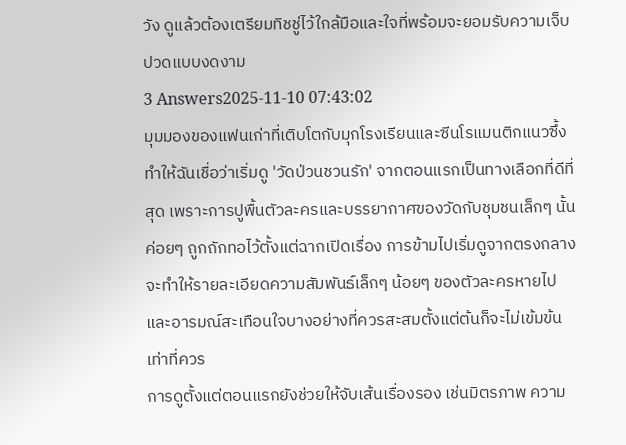วัง ดูแล้วต้องเตรียมทิชชู่ไว้ใกล้มือและใจที่พร้อมจะยอมรับความเจ็บปวดแบบงดงาม
3 Answers2025-11-10 07:43:02
มุมมองของแฟนเก่าที่เติบโตกับมุกโรงเรียนและซีนโรแมนติกแนวซึ้งทำให้ฉันเชื่อว่าเริ่มดู 'วัดป่วนชวนรัก' จากตอนแรกเป็นทางเลือกที่ดีที่สุด เพราะการปูพื้นตัวละครและบรรยากาศของวัดกับชุมชนเล็กๆ นั้นค่อยๆ ถูกถักทอไว้ตั้งแต่ฉากเปิดเรื่อง การข้ามไปเริ่มดูจากตรงกลางจะทำให้รายละเอียดความสัมพันธ์เล็กๆ น้อยๆ ของตัวละครหายไปและอารมณ์สะเทือนใจบางอย่างที่ควรสะสมตั้งแต่ต้นก็จะไม่เข้มข้นเท่าที่ควร
การดูตั้งแต่ตอนแรกยังช่วยให้จับเส้นเรื่องรอง เช่นมิตรภาพ ความ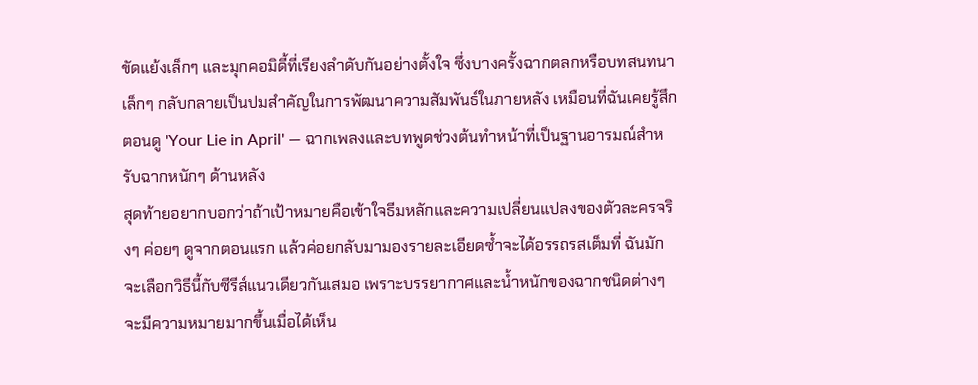ขัดแย้งเล็กๆ และมุกคอมิดี้ที่เรียงลำดับกันอย่างตั้งใจ ซึ่งบางครั้งฉากตลกหรือบทสนทนาเล็กๆ กลับกลายเป็นปมสำคัญในการพัฒนาความสัมพันธ์ในภายหลัง เหมือนที่ฉันเคยรู้สึกตอนดู 'Your Lie in April' — ฉากเพลงและบทพูดช่วงต้นทำหน้าที่เป็นฐานอารมณ์สำหรับฉากหนักๆ ด้านหลัง
สุดท้ายอยากบอกว่าถ้าเป้าหมายคือเข้าใจธีมหลักและความเปลี่ยนแปลงของตัวละครจริงๆ ค่อยๆ ดูจากตอนแรก แล้วค่อยกลับมามองรายละเอียดซ้ำจะได้อรรถรสเต็มที่ ฉันมักจะเลือกวิธีนี้กับซีรีส์แนวเดียวกันเสมอ เพราะบรรยากาศและน้ำหนักของฉากชนิดต่างๆ จะมีความหมายมากขึ้นเมื่อได้เห็น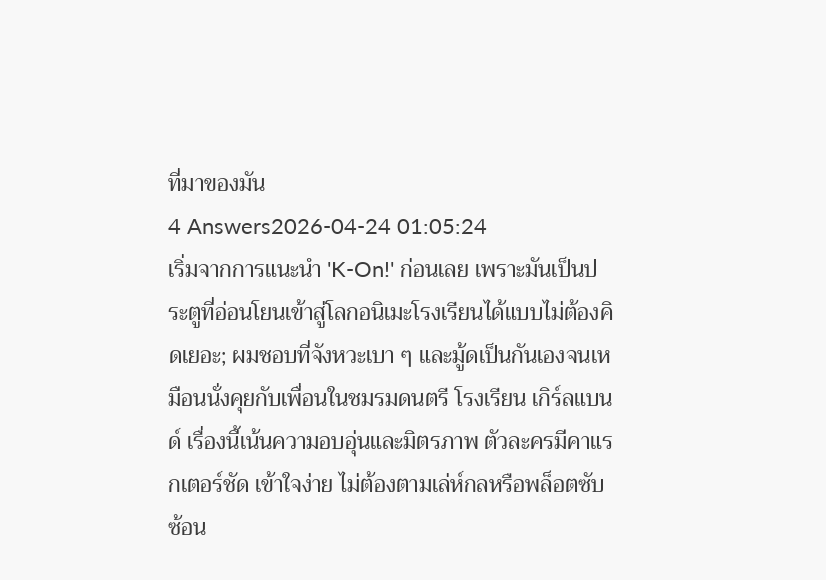ที่มาของมัน
4 Answers2026-04-24 01:05:24
เริ่มจากการแนะนำ 'K-On!' ก่อนเลย เพราะมันเป็นประตูที่อ่อนโยนเข้าสู่โลกอนิเมะโรงเรียนได้แบบไม่ต้องคิดเยอะ; ผมชอบที่จังหวะเบา ๆ และมู้ดเป็นกันเองจนเหมือนนั่งคุยกับเพื่อนในชมรมดนตรี โรงเรียน เกิร์ลแบนด์ เรื่องนี้เน้นความอบอุ่นและมิตรภาพ ตัวละครมีคาแรกเตอร์ชัด เข้าใจง่าย ไม่ต้องตามเล่ห์กลหรือพล็อตซับซ้อน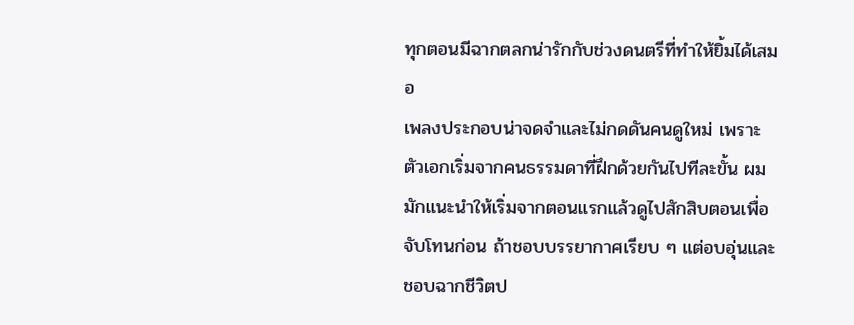ทุกตอนมีฉากตลกน่ารักกับช่วงดนตรีที่ทำให้ยิ้มได้เสมอ
เพลงประกอบน่าจดจำและไม่กดดันคนดูใหม่ เพราะตัวเอกเริ่มจากคนธรรมดาที่ฝึกด้วยกันไปทีละขั้น ผมมักแนะนำให้เริ่มจากตอนแรกแล้วดูไปสักสิบตอนเพื่อจับโทนก่อน ถ้าชอบบรรยากาศเรียบ ๆ แต่อบอุ่นและชอบฉากชีวิตป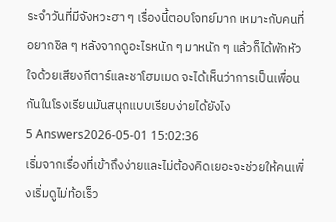ระจำวันที่มีจังหวะฮา ๆ เรื่องนี้ตอบโจทย์มาก เหมาะกับคนที่อยากชิล ๆ หลังจากดูอะไรหนัก ๆ มาหนัก ๆ แล้วก็ได้พักหัวใจด้วยเสียงกีตาร์และชาโฮมเมด จะได้เห็นว่าการเป็นเพื่อนกันในโรงเรียนมันสนุกแบบเรียบง่ายได้ยังไง
5 Answers2026-05-01 15:02:36
เริ่มจากเรื่องที่เข้าถึงง่ายและไม่ต้องคิดเยอะจะช่วยให้คนเพิ่งเริ่มดูไม่ท้อเร็ว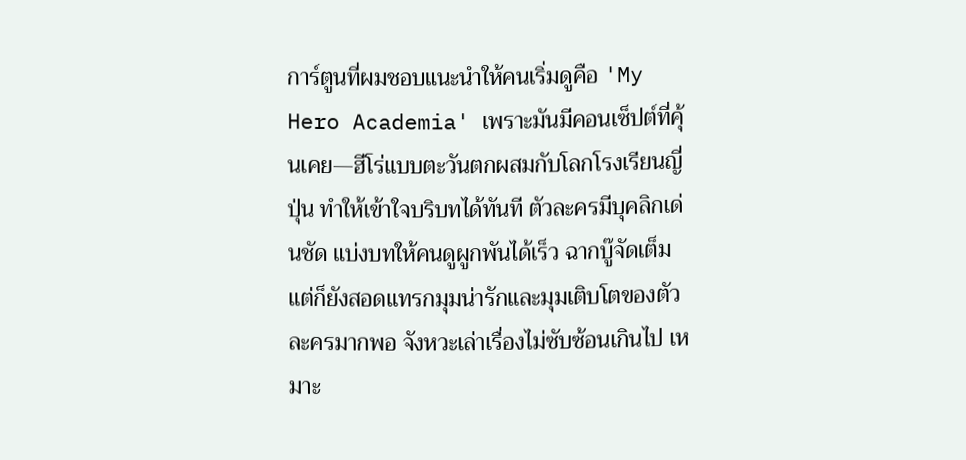การ์ตูนที่ผมชอบแนะนำให้คนเริ่มดูคือ 'My Hero Academia' เพราะมันมีคอนเซ็ปต์ที่คุ้นเคย—ฮีโร่แบบตะวันตกผสมกับโลกโรงเรียนญี่ปุ่น ทำให้เข้าใจบริบทได้ทันที ตัวละครมีบุคลิกเด่นชัด แบ่งบทให้คนดูผูกพันได้เร็ว ฉากบู๊จัดเต็มแต่ก็ยังสอดแทรกมุมน่ารักและมุมเติบโตของตัวละครมากพอ จังหวะเล่าเรื่องไม่ซับซ้อนเกินไป เหมาะ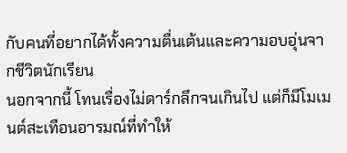กับคนที่อยากได้ทั้งความตื่นเต้นและความอบอุ่นจากชีวิตนักเรียน
นอกจากนี้ โทนเรื่องไม่ดาร์กลึกจนเกินไป แต่ก็มีโมเมนต์สะเทือนอารมณ์ที่ทำให้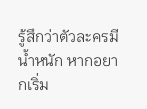รู้สึกว่าตัวละครมีน้ำหนัก หากอยากเริ่ม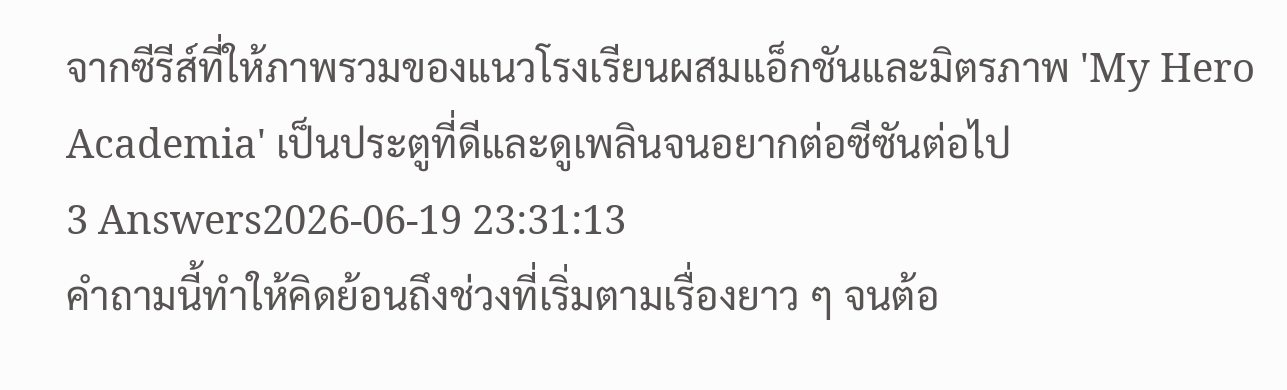จากซีรีส์ที่ให้ภาพรวมของแนวโรงเรียนผสมแอ็กชันและมิตรภาพ 'My Hero Academia' เป็นประตูที่ดีและดูเพลินจนอยากต่อซีซันต่อไป
3 Answers2026-06-19 23:31:13
คำถามนี้ทำให้คิดย้อนถึงช่วงที่เริ่มตามเรื่องยาว ๆ จนต้อ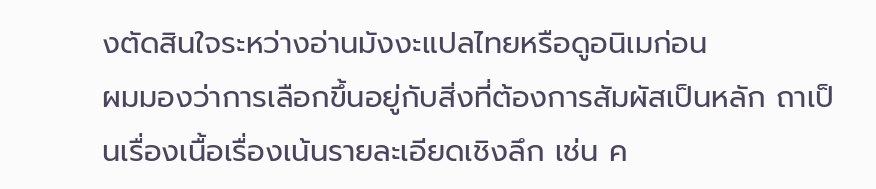งตัดสินใจระหว่างอ่านมังงะแปลไทยหรือดูอนิเมก่อน
ผมมองว่าการเลือกขึ้นอยู่กับสิ่งที่ต้องการสัมผัสเป็นหลัก ถาเป็นเรื่องเนื้อเรื่องเน้นรายละเอียดเชิงลึก เช่น ค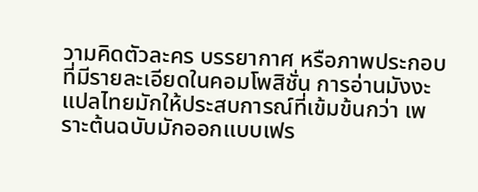วามคิดตัวละคร บรรยากาศ หรือภาพประกอบที่มีรายละเอียดในคอมโพสิชั่น การอ่านมังงะแปลไทยมักให้ประสบการณ์ที่เข้มข้นกว่า เพราะต้นฉบับมักออกแบบเฟร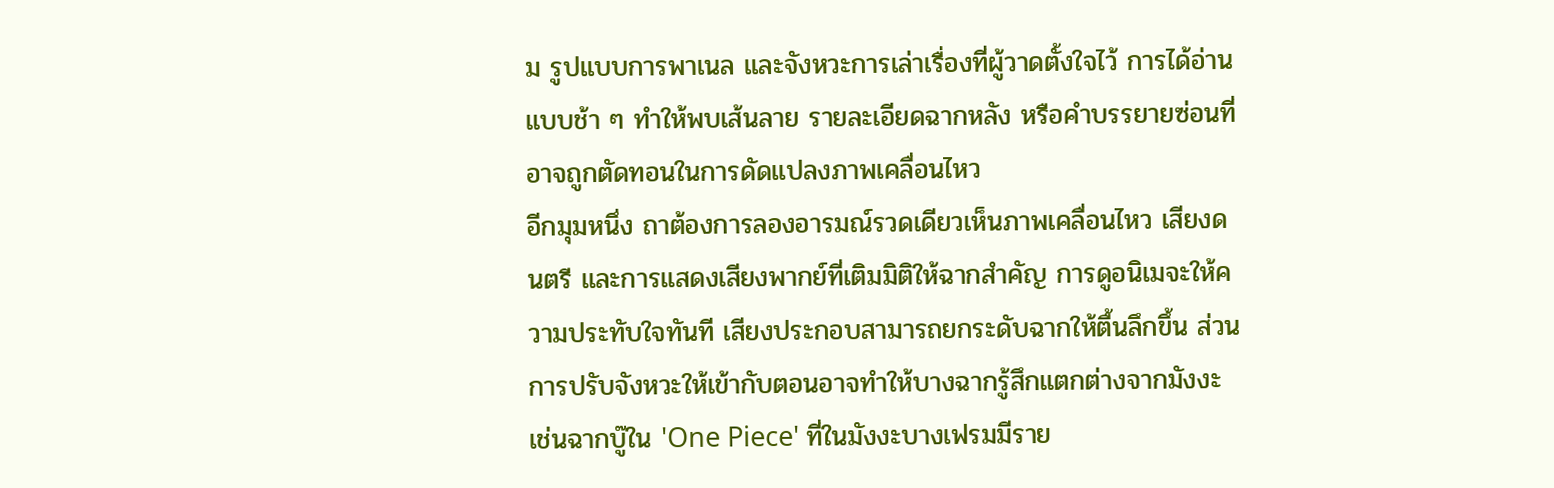ม รูปแบบการพาเนล และจังหวะการเล่าเรื่องที่ผู้วาดตั้งใจไว้ การได้อ่านแบบช้า ๆ ทำให้พบเส้นลาย รายละเอียดฉากหลัง หรือคำบรรยายซ่อนที่อาจถูกตัดทอนในการดัดแปลงภาพเคลื่อนไหว
อีกมุมหนึ่ง ถาต้องการลองอารมณ์รวดเดียวเห็นภาพเคลื่อนไหว เสียงดนตรี และการแสดงเสียงพากย์ที่เติมมิติให้ฉากสำคัญ การดูอนิเมจะให้ความประทับใจทันที เสียงประกอบสามารถยกระดับฉากให้ตื้นลึกขึ้น ส่วนการปรับจังหวะให้เข้ากับตอนอาจทำให้บางฉากรู้สึกแตกต่างจากมังงะ เช่นฉากบู๊ใน 'One Piece' ที่ในมังงะบางเฟรมมีราย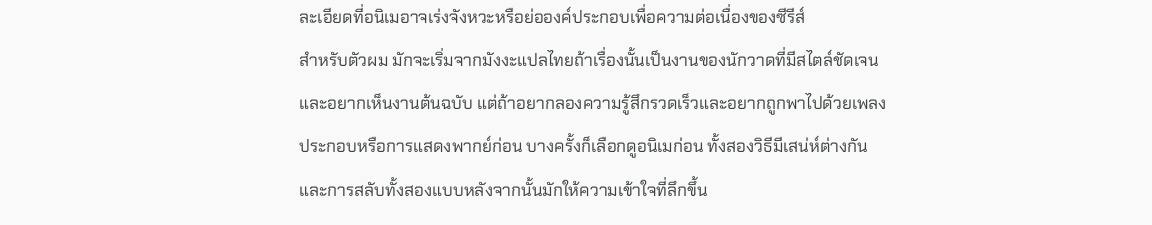ละเอียดที่อนิเมอาจเร่งจังหวะหรือย่อองค์ประกอบเพื่อความต่อเนื่องของซีรีส์
สำหรับตัวผม มักจะเริ่มจากมังงะแปลไทยถ้าเรื่องนั้นเป็นงานของนักวาดที่มีสไตล์ชัดเจนและอยากเห็นงานต้นฉบับ แต่ถ้าอยากลองความรู้สึกรวดเร็วและอยากถูกพาไปด้วยเพลงประกอบหรือการแสดงพากย์ก่อน บางครั้งก็เลือกดูอนิเมก่อน ทั้งสองวิธีมีเสน่ห์ต่างกัน และการสลับทั้งสองแบบหลังจากนั้นมักให้ความเข้าใจที่ลึกขึ้น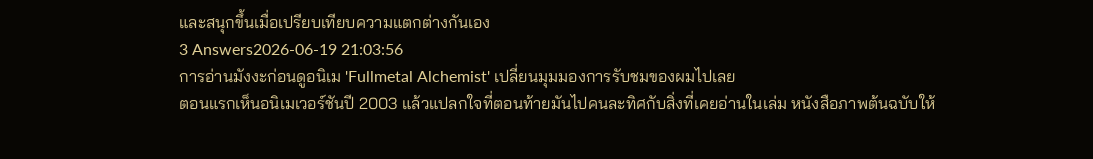และสนุกขึ้นเมื่อเปรียบเทียบความแตกต่างกันเอง
3 Answers2026-06-19 21:03:56
การอ่านมังงะก่อนดูอนิเม 'Fullmetal Alchemist' เปลี่ยนมุมมองการรับชมของผมไปเลย
ตอนแรกเห็นอนิเมเวอร์ชันปี 2003 แล้วแปลกใจที่ตอนท้ายมันไปคนละทิศกับสิ่งที่เคยอ่านในเล่ม หนังสือภาพต้นฉบับให้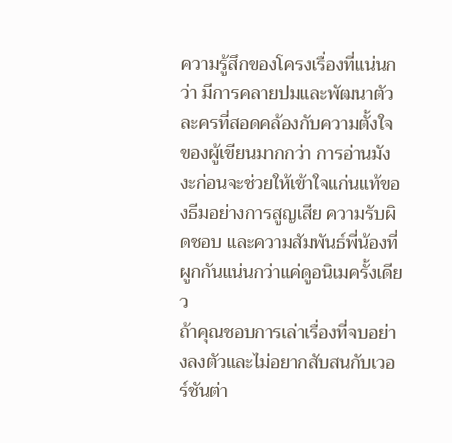ความรู้สึกของโครงเรื่องที่แน่นกว่า มีการคลายปมและพัฒนาตัวละครที่สอดคล้องกับความตั้งใจของผู้เขียนมากกว่า การอ่านมังงะก่อนจะช่วยให้เข้าใจแก่นแท้ของธีมอย่างการสูญเสีย ความรับผิดชอบ และความสัมพันธ์พี่น้องที่ผูกกันแน่นกว่าแค่ดูอนิเมครั้งเดียว
ถ้าคุณชอบการเล่าเรื่องที่จบอย่างลงตัวและไม่อยากสับสนกับเวอร์ชันต่า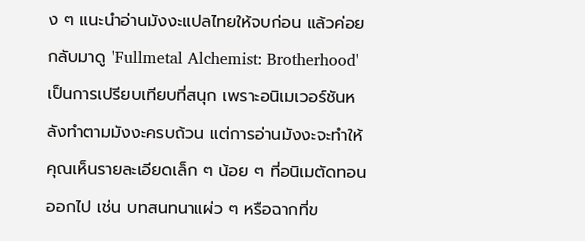ง ๆ แนะนำอ่านมังงะแปลไทยให้จบก่อน แล้วค่อยกลับมาดู 'Fullmetal Alchemist: Brotherhood' เป็นการเปรียบเทียบที่สนุก เพราะอนิเมเวอร์ชันหลังทำตามมังงะครบถ้วน แต่การอ่านมังงะจะทำให้คุณเห็นรายละเอียดเล็ก ๆ น้อย ๆ ที่อนิเมตัดทอนออกไป เช่น บทสนทนาแผ่ว ๆ หรือฉากที่ข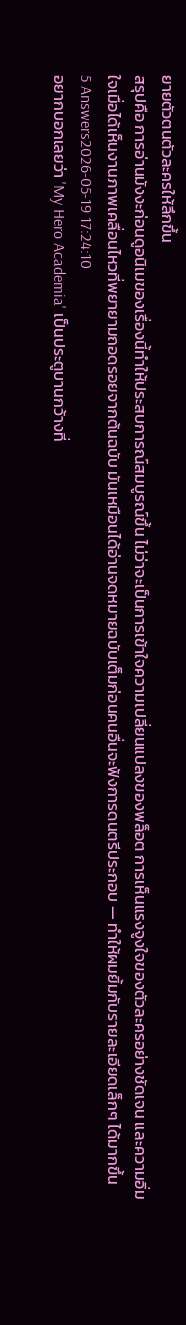ยายตัวตนตัวละครให้ลึกขึ้น
สรุปคือ การอ่านมังงะก่อนดูอนิเมของเรื่องนี้ทำให้ประสบการณ์สมบูรณ์ขึ้น ไม่ว่าจะเป็นการเข้าใจความเปลี่ยนแปลงของพล็อต การเห็นแรงจูงใจของตัวละครอย่างชัดเจน และความอิ่มใจเมื่อได้เห็นงานภาพเคลื่อนไหวที่พยายามถอดรอยจากต้นฉบับ มันเหมือนได้อ่านจดหมายฉบับเต็มก่อนคนอื่นจะฟังการดนตรีประกอบ — ทำให้ผมยิ้มกับรายละเอียดเล็กๆ ได้มากขึ้น
5 Answers2026-05-19 17:24:10
อยากบอกเลยว่า 'My Hero Academia' เป็นประตูบานกว้างที่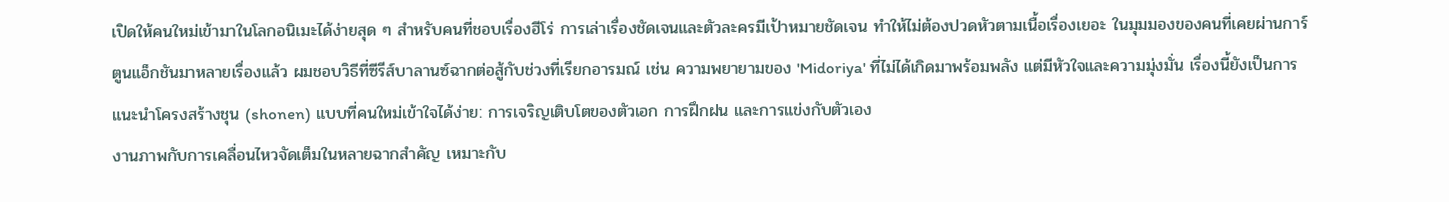เปิดให้คนใหม่เข้ามาในโลกอนิเมะได้ง่ายสุด ๆ สำหรับคนที่ชอบเรื่องฮีโร่ การเล่าเรื่องชัดเจนและตัวละครมีเป้าหมายชัดเจน ทำให้ไม่ต้องปวดหัวตามเนื้อเรื่องเยอะ ในมุมมองของคนที่เคยผ่านการ์ตูนแอ็กชันมาหลายเรื่องแล้ว ผมชอบวิธีที่ซีรีส์บาลานซ์ฉากต่อสู้กับช่วงที่เรียกอารมณ์ เช่น ความพยายามของ 'Midoriya' ที่ไม่ได้เกิดมาพร้อมพลัง แต่มีหัวใจและความมุ่งมั่น เรื่องนี้ยังเป็นการแนะนำโครงสร้างชุน (shonen) แบบที่คนใหม่เข้าใจได้ง่าย: การเจริญเติบโตของตัวเอก การฝึกฝน และการแข่งกับตัวเอง
งานภาพกับการเคลื่อนไหวจัดเต็มในหลายฉากสำคัญ เหมาะกับ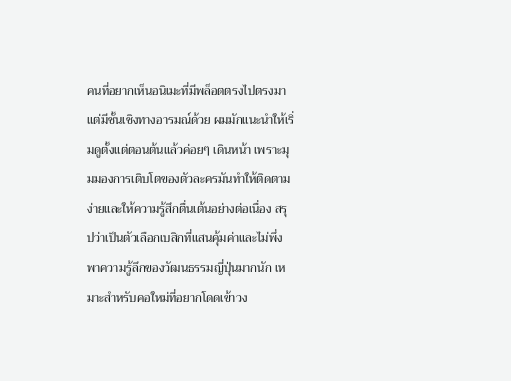คนที่อยากเห็นอนิเมะที่มีพล็อตตรงไปตรงมาแต่มีชั้นเชิงทางอารมณ์ด้วย ผมมักแนะนำให้เริ่มดูตั้งแต่ตอนต้นแล้วค่อยๆ เดินหน้า เพราะมุมมองการเติบโตของตัวละครมันทำให้ติดตามง่ายและให้ความรู้สึกตื่นเต้นอย่างต่อเนื่อง สรุปว่าเป็นตัวเลือกเบสิกที่แสนคุ้มค่าและไม่พึ่งพาความรู้ลึกของวัฒนธรรมญี่ปุ่นมากนัก เหมาะสำหรับคอใหม่ที่อยากโดดเข้าวง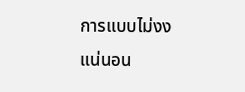การแบบไม่งงแน่นอน